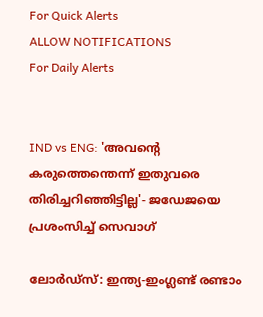For Quick Alerts
ALLOW NOTIFICATIONS
For Daily Alerts


IND vs ENG: 'അവന്റെ കരുത്തെന്തെന്ന് ഇതുവരെ തിരിച്ചറിഞ്ഞിട്ടില്ല'- ജഡേജയെ പ്രശംസിച്ച് സെവാഗ്

ലോര്‍ഡ്‌സ്: ഇന്ത്യ-ഇംഗ്ലണ്ട് രണ്ടാം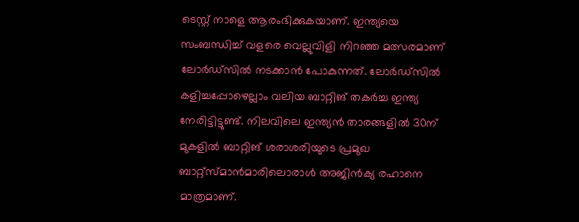ടെസ്റ്റ് നാളെ ആരംഭിക്കുകയാണ്. ഇന്ത്യയെ സംബന്ധിച്ച് വളരെ വെല്ലുവിളി നിറഞ്ഞ മത്സരമാണ് ലോര്‍ഡ്‌സില്‍ നടക്കാന്‍ പോകുന്നത്. ലോര്‍ഡ്‌സില്‍ കളിച്ചപ്പോഴെല്ലാം വലിയ ബാറ്റിങ് തകര്‍ച്ച ഇന്ത്യ നേരിട്ടിട്ടുണ്ട്. നിലവിലെ ഇന്ത്യന്‍ താരങ്ങളില്‍ 30ന് മുകളില്‍ ബാറ്റിങ് ശരാശരിയുടെ പ്രമുഖ ബാറ്റ്‌സ്മാന്‍മാരിലൊരാള്‍ അജിന്‍ക്യ രഹാനെ മാത്രമാണ്.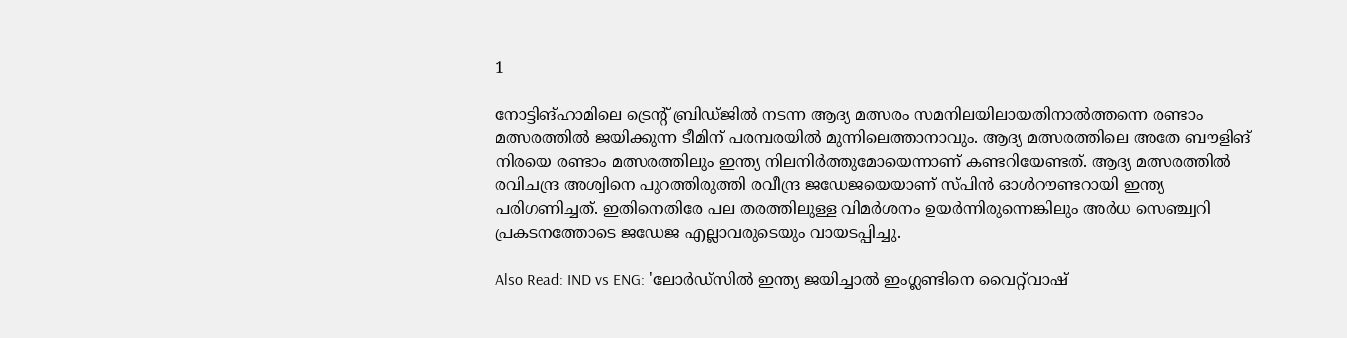1

നോട്ടിങ്ഹാമിലെ ട്രെന്റ് ബ്രിഡ്ജില്‍ നടന്ന ആദ്യ മത്സരം സമനിലയിലായതിനാല്‍ത്തന്നെ രണ്ടാം മത്സരത്തില്‍ ജയിക്കുന്ന ടീമിന് പരമ്പരയില്‍ മുന്നിലെത്താനാവും. ആദ്യ മത്സരത്തിലെ അതേ ബൗളിങ് നിരയെ രണ്ടാം മത്സരത്തിലും ഇന്ത്യ നിലനിര്‍ത്തുമോയെന്നാണ് കണ്ടറിയേണ്ടത്. ആദ്യ മത്സരത്തില്‍ രവിചന്ദ്ര അശ്വിനെ പുറത്തിരുത്തി രവീന്ദ്ര ജഡേജയെയാണ് സ്പിന്‍ ഓള്‍റൗണ്ടറായി ഇന്ത്യ പരിഗണിച്ചത്. ഇതിനെതിരേ പല തരത്തിലുള്ള വിമര്‍ശനം ഉയര്‍ന്നിരുന്നെങ്കിലും അര്‍ധ സെഞ്ച്വറി പ്രകടനത്തോടെ ജഡേജ എല്ലാവരുടെയും വായടപ്പിച്ചു.

Also Read: IND vs ENG: 'ലോര്‍ഡ്‌സില്‍ ഇന്ത്യ ജയിച്ചാല്‍ ഇംഗ്ലണ്ടിനെ വൈറ്റ്‌വാഷ്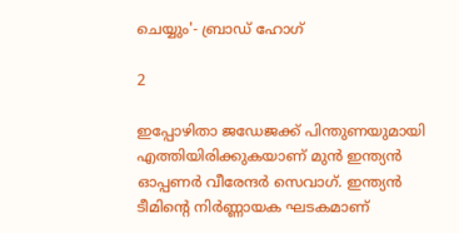ചെയ്യും'- ബ്രാഡ് ഹോഗ്

2

ഇപ്പോഴിതാ ജഡേജക്ക് പിന്തുണയുമായി എത്തിയിരിക്കുകയാണ് മുന്‍ ഇന്ത്യന്‍ ഓപ്പണര്‍ വീരേന്ദര്‍ സെവാഗ്. ഇന്ത്യന്‍ ടീമിന്റെ നിര്‍ണ്ണായക ഘടകമാണ്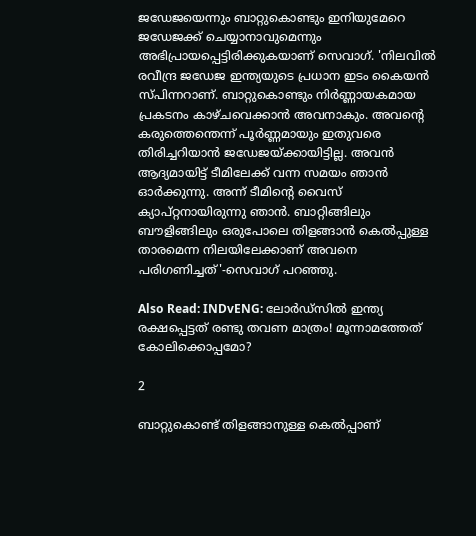ജഡേജയെന്നും ബാറ്റുകൊണ്ടും ഇനിയുമേറെ ജഡേജക്ക് ചെയ്യാനാവുമെന്നും അഭിപ്രായപ്പെട്ടിരിക്കുകയാണ് സെവാഗ്. 'നിലവില്‍ രവീന്ദ്ര ജഡേജ ഇന്ത്യയുടെ പ്രധാന ഇടം കൈയന്‍ സ്പിന്നറാണ്. ബാറ്റുകൊണ്ടും നിര്‍ണ്ണായകമായ പ്രകടനം കാഴ്ചവെക്കാന്‍ അവനാകും. അവന്റെ കരുത്തെന്തെന്ന് പൂര്‍ണ്ണമായും ഇതുവരെ തിരിച്ചറിയാന്‍ ജഡേജയ്ക്കായിട്ടില്ല. അവന്‍ ആദ്യമായിട്ട് ടീമിലേക്ക് വന്ന സമയം ഞാന്‍ ഓര്‍ക്കുന്നു. അന്ന് ടീമിന്റെ വൈസ് ക്യാപ്റ്റനായിരുന്നു ഞാന്‍. ബാറ്റിങ്ങിലും ബൗളിങ്ങിലും ഒരുപോലെ തിളങ്ങാന്‍ കെല്‍പ്പുള്ള താരമെന്ന നിലയിലേക്കാണ് അവനെ പരിഗണിച്ചത്'-സെവാഗ് പറഞ്ഞു.

Also Read: INDvENG: ലോര്‍ഡ്‌സില്‍ ഇന്ത്യ രക്ഷപ്പെട്ടത് രണ്ടു തവണ മാത്രം! മൂന്നാമത്തേത് കോലിക്കൊപ്പമോ?

2

ബാറ്റുകൊണ്ട് തിളങ്ങാനുള്ള കെല്‍പ്പാണ്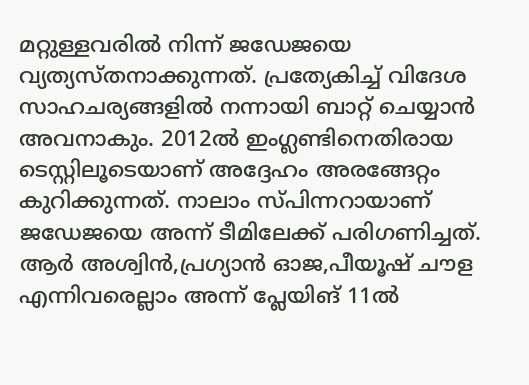മറ്റുള്ളവരില്‍ നിന്ന് ജഡേജയെ വ്യത്യസ്തനാക്കുന്നത്. പ്രത്യേകിച്ച് വിദേശ സാഹചര്യങ്ങളില്‍ നന്നായി ബാറ്റ് ചെയ്യാന്‍ അവനാകും. 2012ല്‍ ഇംഗ്ലണ്ടിനെതിരായ ടെസ്റ്റിലൂടെയാണ് അദ്ദേഹം അരങ്ങേറ്റം കുറിക്കുന്നത്. നാലാം സ്പിന്നറായാണ് ജഡേജയെ അന്ന് ടീമിലേക്ക് പരിഗണിച്ചത്. ആര്‍ അശ്വിന്‍,പ്രഗ്യാന്‍ ഓജ,പീയൂഷ് ചൗള എന്നിവരെല്ലാം അന്ന് പ്ലേയിങ് 11ല്‍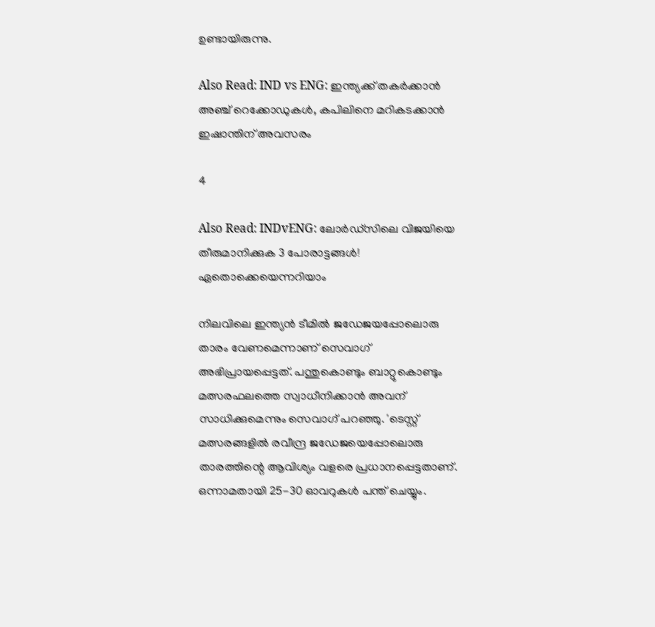ഉണ്ടായിരുന്നു.

Also Read: IND vs ENG: ഇന്ത്യക്ക് തകര്‍ക്കാന്‍ അഞ്ച് റെക്കോഡുകള്‍, കപിലിനെ മറികടക്കാന്‍ ഇഷാന്തിന് അവസരം

4

Also Read: INDvENG: ലോര്‍ഡ്‌സിലെ വിജയിയെ തീരുമാനിക്കുക 3 പോരാട്ടങ്ങള്‍! ഏതൊക്കെയെന്നറിയാം

നിലവിലെ ഇന്ത്യന്‍ ടീമില്‍ ജഡേജയപ്പോലൊരു താരം വേണമെന്നാണ് സെവാഗ് അഭിപ്രായപ്പെട്ടത്. പന്തുകൊണ്ടും ബാറ്റുകൊണ്ടും മത്സരഫലത്തെ സ്വാധീനിക്കാന്‍ അവന് സാധിക്കുമെന്നും സെവാഗ് പറഞ്ഞു. 'ടെസ്റ്റ് മത്സരങ്ങളില്‍ രവീന്ദ്ര ജഡേജയെപ്പോലൊരു താരത്തിന്റെ ആവിശ്യം വളരെ പ്രധാനപ്പെട്ടതാണ്. ഒന്നാമതായി 25-30 ഓവറുകള്‍ പന്ത് ചെയ്യും.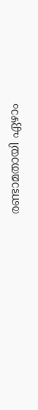രണ്ടാമതായി ഏഴാം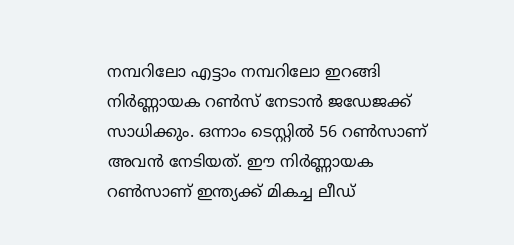നമ്പറിലോ എട്ടാം നമ്പറിലോ ഇറങ്ങി നിര്‍ണ്ണായക റണ്‍സ് നേടാന്‍ ജഡേജക്ക് സാധിക്കും. ഒന്നാം ടെസ്റ്റില്‍ 56 റണ്‍സാണ് അവന്‍ നേടിയത്. ഈ നിര്‍ണ്ണായക റണ്‍സാണ് ഇന്ത്യക്ക് മികച്ച ലീഡ്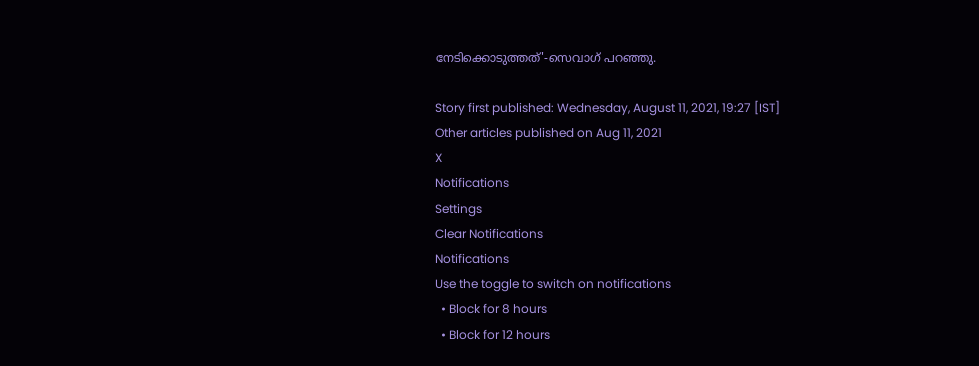നേടിക്കൊടുത്തത്'-സെവാഗ് പറഞ്ഞു.

Story first published: Wednesday, August 11, 2021, 19:27 [IST]
Other articles published on Aug 11, 2021
X
Notifications
Settings
Clear Notifications
Notifications
Use the toggle to switch on notifications
  • Block for 8 hours
  • Block for 12 hours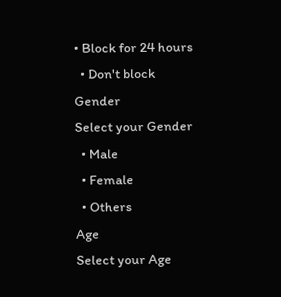• Block for 24 hours
  • Don't block
Gender
Select your Gender
  • Male
  • Female
  • Others
Age
Select your Age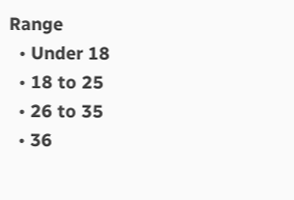Range
  • Under 18
  • 18 to 25
  • 26 to 35
  • 36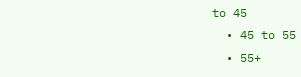to 45
  • 45 to 55
  • 55+